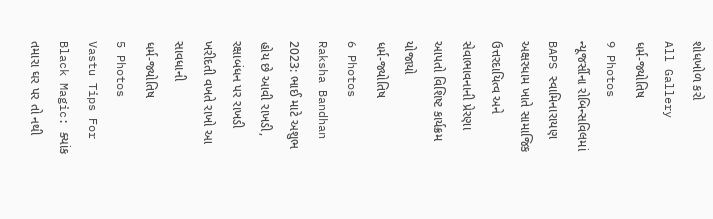શોધખોળ કરો
All Gallery
ધર્મ-જ્યોતિષ
9 Photos
ન્યૂજર્સીના રોબિન્સવિલમાં BAPS સ્વામિનારાયણ અક્ષરધામ ખાતે સામાજિક ઉત્તરદાયિત્વ અને સેવાભાવનાની પ્રેરણા આપતો વિશિષ્ટ કાર્યક્રમ યોજાયો
ધર્મ-જ્યોતિષ
6 Photos
Raksha Bandhan 2023: ભાઈ માટે અશુભ હોય છે આવી રાખડી, રક્ષાબંધન પર રાખડી ખરીદતી વખતે રાખો આ સાવધાની
ધર્મ-જ્યોતિષ
5 Photos
Vastu Tips For Black Magic: ક્યાંક તમારા ઘર પર તો નથી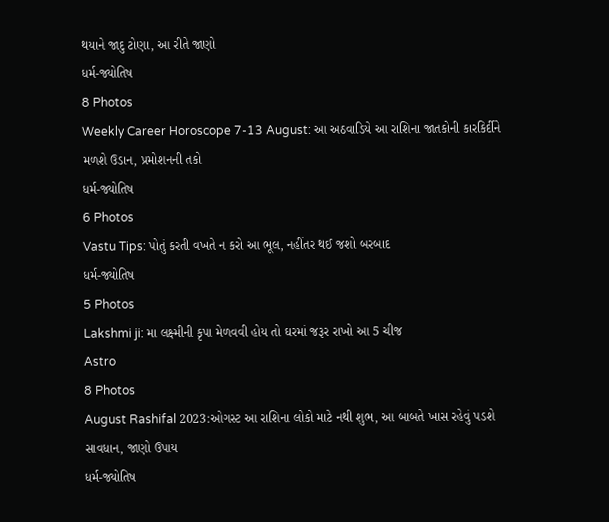થયાને જાદુ ટોણા, આ રીતે જાણો
ધર્મ-જ્યોતિષ
8 Photos
Weekly Career Horoscope 7-13 August: આ અઠવાડિયે આ રાશિના જાતકોની કારકિર્દીને મળશે ઉડાન, પ્રમોશનની તકો
ધર્મ-જ્યોતિષ
6 Photos
Vastu Tips: પોતું કરતી વખતે ન કરો આ ભૂલ, નહીંતર થઈ જશો બરબાદ
ધર્મ-જ્યોતિષ
5 Photos
Lakshmi ji: મા લક્ષ્મીની કૃપા મેળવવી હોય તો ઘરમાં જરૂર રાખો આ 5 ચીજ
Astro
8 Photos
August Rashifal 2023:ઓગસ્ટ આ રાશિના લોકો માટે નથી શુભ, આ બાબતે ખાસ રહેવું પડશે સાવધાન, જાણો ઉપાય
ધર્મ-જ્યોતિષ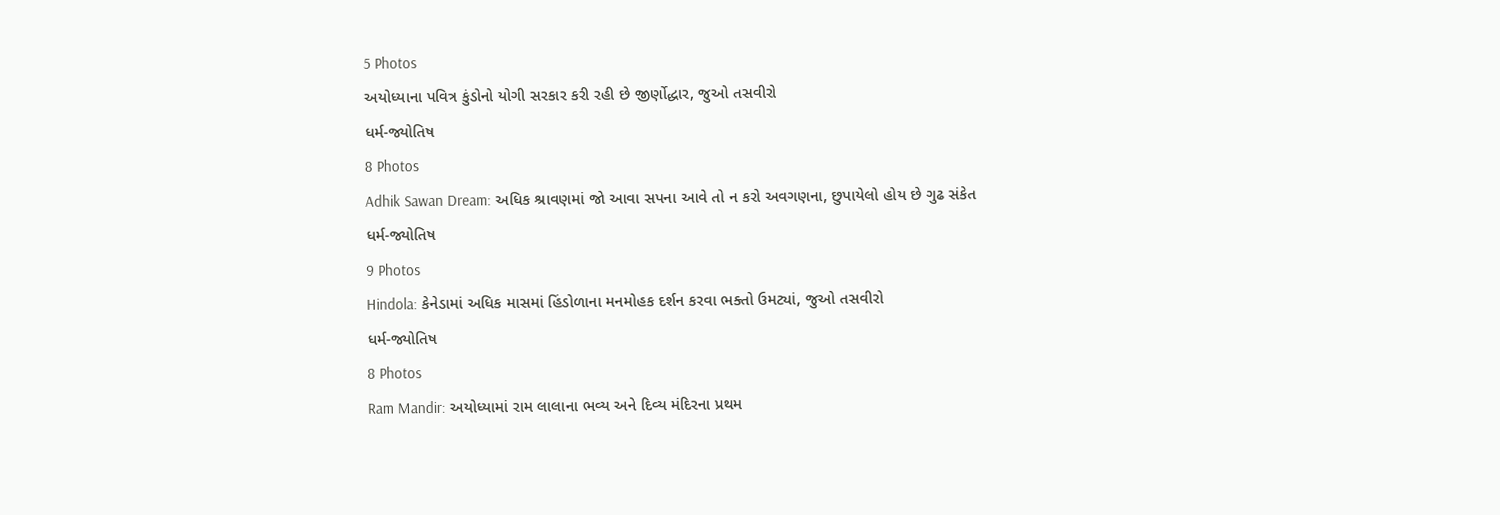5 Photos
અયોધ્યાના પવિત્ર કુંડોનો યોગી સરકાર કરી રહી છે જીર્ણોદ્ધાર, જુઓ તસવીરો
ધર્મ-જ્યોતિષ
8 Photos
Adhik Sawan Dream: અધિક શ્રાવણમાં જો આવા સપના આવે તો ન કરો અવગણના, છુપાયેલો હોય છે ગુઢ સંકેત
ધર્મ-જ્યોતિષ
9 Photos
Hindola: કેનેડામાં અધિક માસમાં હિંડોળાના મનમોહક દર્શન કરવા ભક્તો ઉમટ્યાં, જુઓ તસવીરો
ધર્મ-જ્યોતિષ
8 Photos
Ram Mandir: અયોધ્યામાં રામ લાલાના ભવ્ય અને દિવ્ય મંદિરના પ્રથમ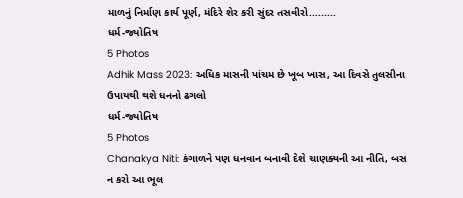માળનું નિર્માણ કાર્ય પૂર્ણ, મંદિરે શેર કરી સુંદર તસવીરો.........
ધર્મ-જ્યોતિષ
5 Photos
Adhik Mass 2023: અધિક માસની પાંચમ છે ખૂબ ખાસ, આ દિવસે તુલસીના ઉપાયથી થશે ધનનો ઢગલો
ધર્મ-જ્યોતિષ
5 Photos
Chanakya Niti: કંગાળને પણ ધનવાન બનાવી દેશે ચાણક્યની આ નીતિ, બસ ન કરો આ ભૂલ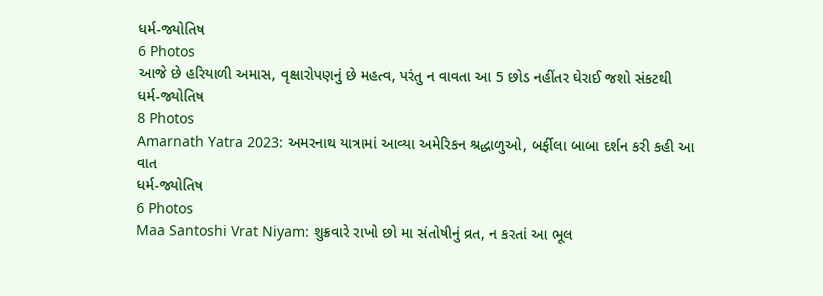ધર્મ-જ્યોતિષ
6 Photos
આજે છે હરિયાળી અમાસ, વૃક્ષારોપણનું છે મહત્વ, પરંતુ ન વાવતા આ 5 છોડ નહીંતર ઘેરાઈ જશો સંકટથી
ધર્મ-જ્યોતિષ
8 Photos
Amarnath Yatra 2023: અમરનાથ યાત્રામાં આવ્યા અમેરિકન શ્રદ્ધાળુઓ, બર્ફીલા બાબા દર્શન કરી કહી આ વાત
ધર્મ-જ્યોતિષ
6 Photos
Maa Santoshi Vrat Niyam: શુક્રવારે રાખો છો મા સંતોષીનું વ્રત, ન કરતાં આ ભૂલ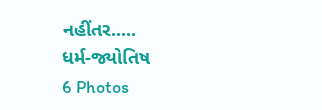નહીંતર.....
ધર્મ-જ્યોતિષ
6 Photos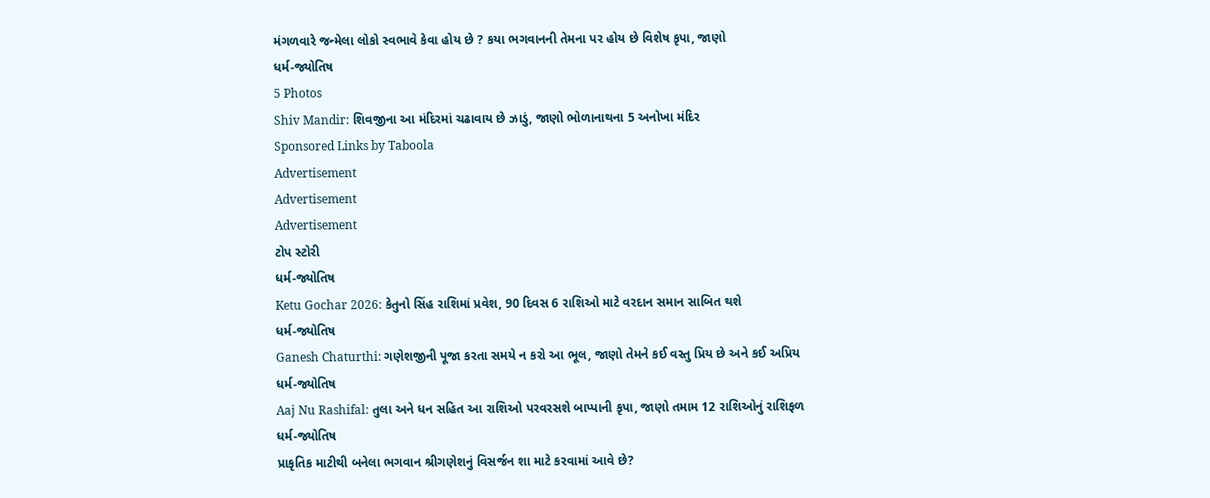મંગળવારે જન્મેલા લોકો સ્વભાવે કેવા હોય છે ? કયા ભગવાનની તેમના પર હોય છે વિશેષ કૃપા, જાણો
ધર્મ-જ્યોતિષ
5 Photos
Shiv Mandir: શિવજીના આ મંદિરમાં ચઢાવાય છે ઝાડું, જાણો ભોળાનાથના 5 અનોખા મંદિર
Sponsored Links by Taboola
Advertisement
Advertisement
Advertisement
ટોપ સ્ટોરી
ધર્મ-જ્યોતિષ
Ketu Gochar 2026: કેતુનો સિંહ રાશિમાં પ્રવેશ, 90 દિવસ 6 રાશિઓ માટે વરદાન સમાન સાબિત થશે
ધર્મ-જ્યોતિષ
Ganesh Chaturthi: ગણેશજીની પૂજા કરતા સમયે ન કરો આ ભૂલ, જાણો તેમને કઈ વસ્તુ પ્રિય છે અને કઈ અપ્રિય
ધર્મ-જ્યોતિષ
Aaj Nu Rashifal: તુલા અને ધન સહિત આ રાશિઓ પરવરસશે બાપ્પાની કૃપા, જાણો તમામ 12 રાશિઓનું રાશિફળ
ધર્મ-જ્યોતિષ
પ્રાકૃતિક માટીથી બનેલા ભગવાન શ્રીગણેશનું વિસર્જન શા માટે કરવામાં આવે છે?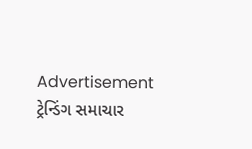Advertisement
ટ્રેન્ડિંગ સમાચાર